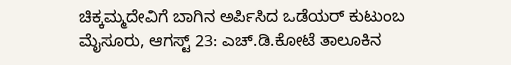ಚಿಕ್ಕಮ್ಮದೇವಿಗೆ ಬಾಗಿನ ಅರ್ಪಿಸಿದ ಒಡೆಯರ್ ಕುಟುಂಬ
ಮೈಸೂರು, ಆಗಸ್ಟ್ 23: ಎಚ್.ಡಿ.ಕೋಟೆ ತಾಲೂಕಿನ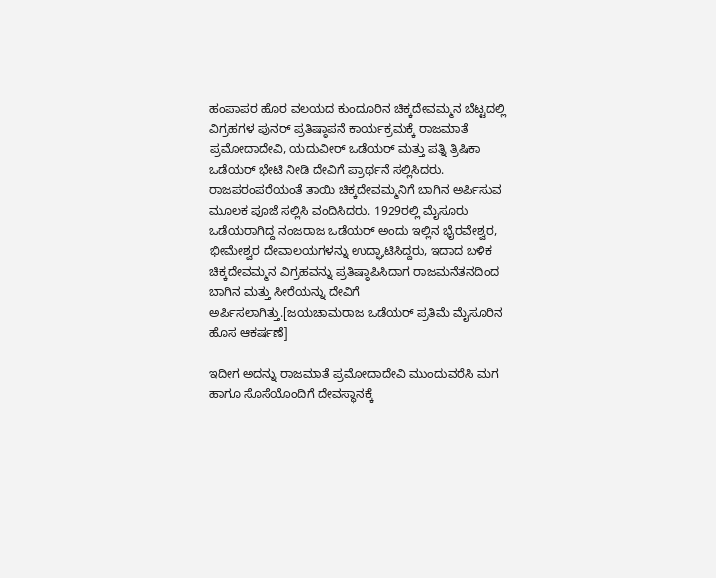ಹಂಪಾಪರ ಹೊರ ವಲಯದ ಕುಂದೂರಿನ ಚಿಕ್ಕದೇವಮ್ಮನ ಬೆಟ್ಟದಲ್ಲಿ ವಿಗ್ರಹಗಳ ಪುನರ್ ಪ್ರತಿಷ್ಠಾಪನೆ ಕಾರ್ಯಕ್ರಮಕ್ಕೆ ರಾಜಮಾತೆ ಪ್ರಮೋದಾದೇವಿ, ಯದುವೀರ್ ಒಡೆಯರ್ ಮತ್ತು ಪತ್ನಿ ತ್ರಿಷಿಕಾ ಒಡೆಯರ್ ಭೇಟಿ ನೀಡಿ ದೇವಿಗೆ ಪ್ರಾರ್ಥನೆ ಸಲ್ಲಿಸಿದರು.
ರಾಜಪರಂಪರೆಯಂತೆ ತಾಯಿ ಚಿಕ್ಕದೇವಮ್ಮನಿಗೆ ಬಾಗಿನ ಅರ್ಪಿಸುವ ಮೂಲಕ ಪೂಜೆ ಸಲ್ಲಿಸಿ ವಂದಿಸಿದರು. 1929ರಲ್ಲಿ ಮೈಸೂರು ಒಡೆಯರಾಗಿದ್ದ ನಂಜರಾಜ ಒಡೆಯರ್ ಅಂದು ಇಲ್ಲಿನ ಭೈರವೇಶ್ವರ, ಭೀಮೇಶ್ವರ ದೇವಾಲಯಗಳನ್ನು ಉದ್ಘಾಟಿಸಿದ್ದರು, ಇದಾದ ಬಳಿಕ ಚಿಕ್ಕದೇವಮ್ಮನ ವಿಗ್ರಹವನ್ನು ಪ್ರತಿಷ್ಠಾಪಿಸಿದಾಗ ರಾಜಮನೆತನದಿಂದ ಬಾಗಿನ ಮತ್ತು ಸೀರೆಯನ್ನು ದೇವಿಗೆ ಅರ್ಪಿಸಲಾಗಿತ್ತು.[ಜಯಚಾಮರಾಜ ಒಡೆಯರ್ ಪ್ರತಿಮೆ ಮೈಸೂರಿನ ಹೊಸ ಆಕರ್ಷಣೆ]

ಇದೀಗ ಅದನ್ನು ರಾಜಮಾತೆ ಪ್ರಮೋದಾದೇವಿ ಮುಂದುವರೆಸಿ ಮಗ ಹಾಗೂ ಸೊಸೆಯೊಂದಿಗೆ ದೇವಸ್ಥಾನಕ್ಕೆ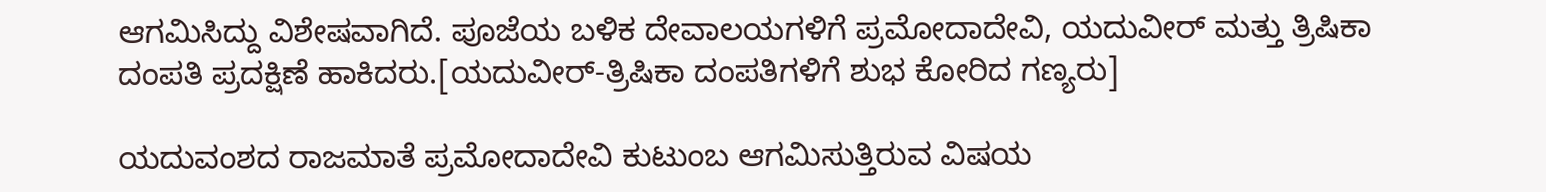ಆಗಮಿಸಿದ್ದು ವಿಶೇಷವಾಗಿದೆ. ಪೂಜೆಯ ಬಳಿಕ ದೇವಾಲಯಗಳಿಗೆ ಪ್ರಮೋದಾದೇವಿ, ಯದುವೀರ್ ಮತ್ತು ತ್ರಿಷಿಕಾ ದಂಪತಿ ಪ್ರದಕ್ಷಿಣೆ ಹಾಕಿದರು.[ಯದುವೀರ್-ತ್ರಿಷಿಕಾ ದಂಪತಿಗಳಿಗೆ ಶುಭ ಕೋರಿದ ಗಣ್ಯರು]

ಯದುವಂಶದ ರಾಜಮಾತೆ ಪ್ರಮೋದಾದೇವಿ ಕುಟುಂಬ ಆಗಮಿಸುತ್ತಿರುವ ವಿಷಯ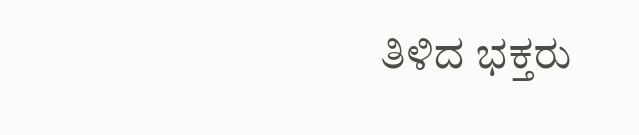ತಿಳಿದ ಭಕ್ತರು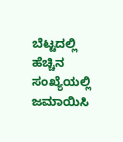ಬೆಟ್ಟದಲ್ಲಿ ಹೆಚ್ಚಿನ ಸಂಖ್ಯೆಯಲ್ಲಿ ಜಮಾಯಿಸಿ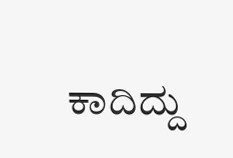ಕಾದಿದ್ದು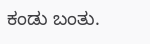ಕಂಡು ಬಂತು.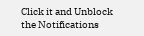Click it and Unblock the Notifications